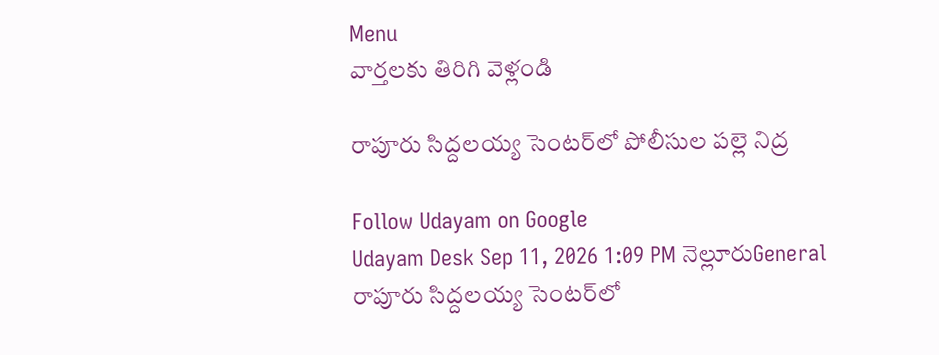Menu
వార్తలకు తిరిగి వెళ్లండి

రాపూరు సిద్దలయ్య సెంటర్‌లో పోలీసుల పల్లె నిద్ర

Follow Udayam on Google
Udayam Desk Sep 11, 2026 1:09 PM నెల్లూరుGeneral
రాపూరు సిద్దలయ్య సెంటర్‌లో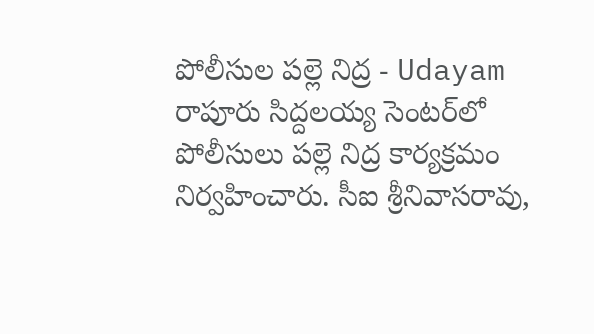పోలీసుల పల్లె నిద్ర - Udayam
రాపూరు సిద్దలయ్య సెంటర్‌లో పోలీసులు పల్లె నిద్ర కార్యక్రమం నిర్వహించారు. సీఐ శ్రీనివాసరావు,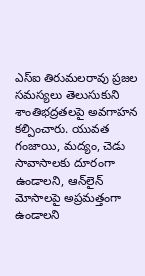ఎస్‌ఐ తిరుమలరావు ప్రజల సమస్యలు తెలుసుకుని శాంతిభద్రతలపై అవగాహన కల్పించారు. యువత గంజాయి, మద్యం, చెడు సావాసాలకు దూరంగా ఉండాలని, ఆన్‌లైన్‌ మోసాలపై అప్రమత్తంగా ఉండాలని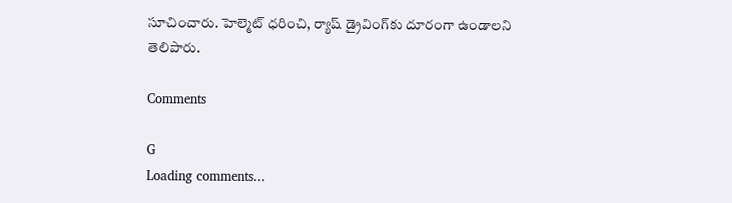సూచించారు. హెల్మెట్‌ ధరించి, ర్యాష్‌ డ్రైవింగ్‌కు దూరంగా ఉండాలని తెలిపారు.

Comments

G
Loading comments...